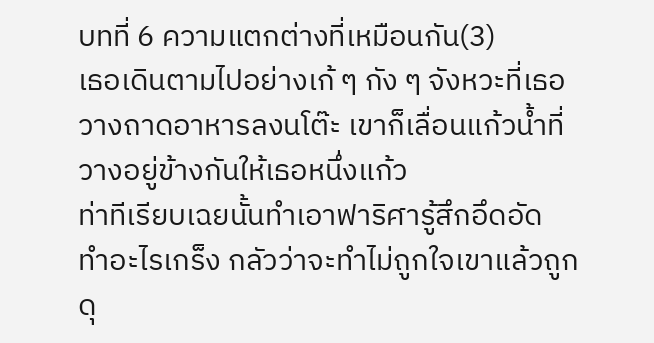บทที่ 6 ความแตกต่างที่เหมือนกัน(3)
เธอเดินตามไปอย่างเก้ ๆ กัง ๆ จังหวะที่เธอวางถาดอาหารลงนโต๊ะ เขาก็เลื่อนแก้วน้ำที่วางอยู่ข้างกันให้เธอหนึ่งแก้ว
ท่าทีเรียบเฉยนั้นทำเอาฟาริศารู้สึกอึดอัด ทำอะไรเกร็ง กลัวว่าจะทำไม่ถูกใจเขาแล้วถูกดุ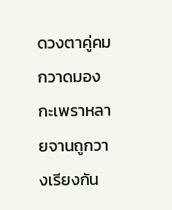ดวงตาคู่คมกวาดมอง กะเพราหลายจานถูกวางเรียงกัน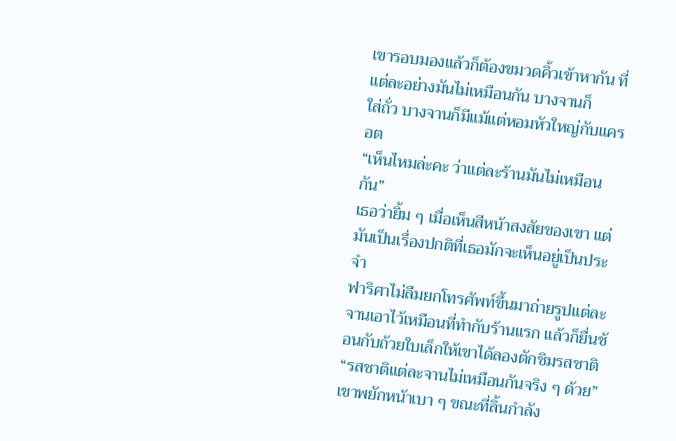เขารอบมองแล้วก็ต้องขมวดคิ้วเข้าหากัน ที่แต่ละอย่างมันไม่เหมือนกัน บางจานก็
ใส่ถั่ว บางจานก็มีแม้แต่หอมหัวใหญ่กับแครอต
“เห็นไหมล่ะคะ ว่าแต่ละร้านมันไม่เหมือนกัน”
เธอว่ายิ้ม ๆ เมื่อเห็นสีหน้าสงสัยของเขา แต่มันเป็นเรื่องปกติที่เธอมักจะเห็นอยู่เป็นประจำ
ฟาริศาไม่ลืมยกโทรศัพท์ขึ้นมาถ่ายรูปแต่ละจานเอาไว้เหมือนที่ทำกับร้านแรก แล้วก็ยื่นช้อนกับถ้วยใบเล็กให้เขาได้ลองตักชิมรสชาติ
“รสชาติแต่ละจานไม่เหมือนกันจริง ๆ ด้วย”
เขาพยักหน้าเบา ๆ ขณะที่ลิ้นกำลัง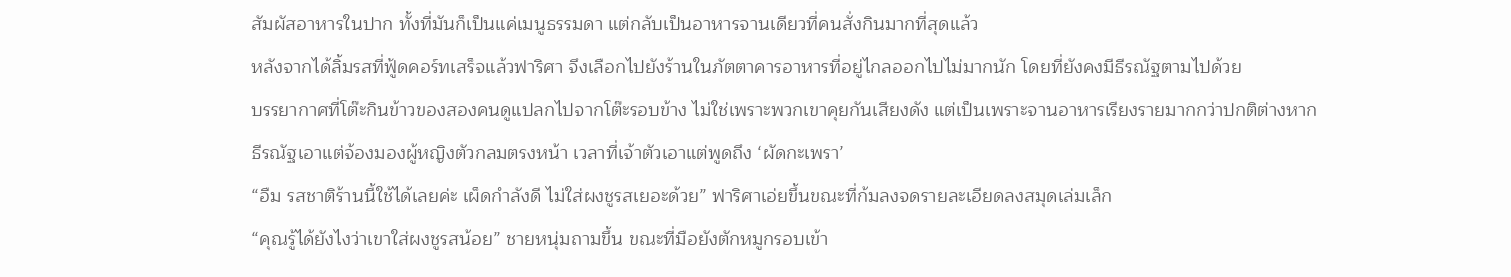สัมผัสอาหารในปาก ทั้งที่มันก็เป็นแค่เมนูธรรมดา แต่กลับเป็นอาหารจานเดียวที่คนสั่งกินมากที่สุดแล้ว
หลังจากได้ลิ้มรสที่ฟู้ดคอร์ทเสร็จแล้วฟาริศา จึงเลือกไปยังร้านในภัตตาคารอาหารที่อยู่ไกลออกไปไม่มากนัก โดยที่ยังคงมีธีรณัฐตามไปด้วย
บรรยากาศที่โต๊ะกินข้าวของสองคนดูแปลกไปจากโต๊ะรอบข้าง ไม่ใช่เพราะพวกเขาคุยกันเสียงดัง แต่เป็นเพราะจานอาหารเรียงรายมากกว่าปกติต่างหาก
ธีรณัฐเอาแต่จ้องมองผู้หญิงตัวกลมตรงหน้า เวลาที่เจ้าตัวเอาแต่พูดถึง ‘ผัดกะเพรา’
“อืม รสชาติร้านนี้ใช้ได้เลยค่ะ เผ็ดกำลังดี ไม่ใส่ผงชูรสเยอะด้วย” ฟาริศาเอ่ยขึ้นขณะที่ก้มลงจดรายละเอียดลงสมุดเล่มเล็ก
“คุณรู้ได้ยังไงว่าเขาใส่ผงชูรสน้อย” ชายหนุ่มถามขึ้น ขณะที่มือยังตักหมูกรอบเข้า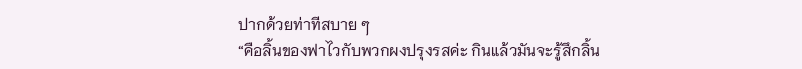ปากด้วยท่าทีสบาย ๆ
“คือลิ้นของฟาไวกับพวกผงปรุงรสค่ะ กินแล้วมันจะรู้สึกลิ้น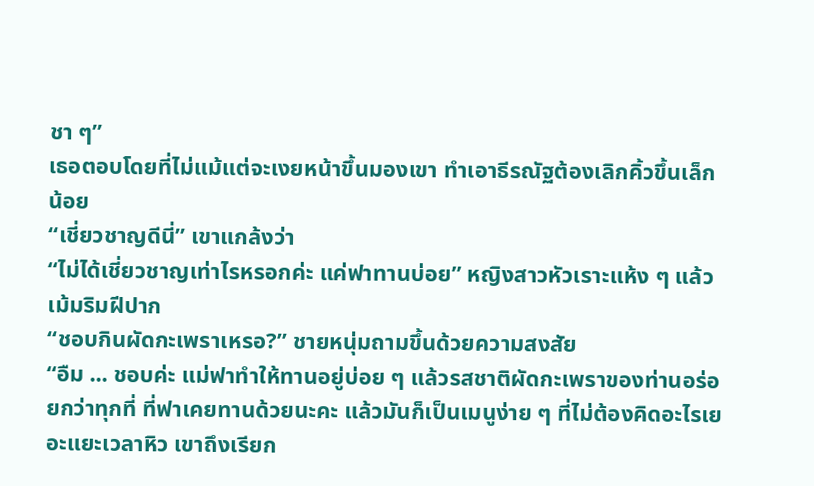ชา ๆ”
เธอตอบโดยที่ไม่แม้แต่จะเงยหน้าขึ้นมองเขา ทำเอาธีรณัฐต้องเลิกคิ้วขึ้นเล็กน้อย
“เชี่ยวชาญดีนี่” เขาแกล้งว่า
“ไม่ได้เชี่ยวชาญเท่าไรหรอกค่ะ แค่ฟาทานบ่อย” หญิงสาวหัวเราะแห้ง ๆ แล้วเม้มริมฝีปาก
“ชอบกินผัดกะเพราเหรอ?” ชายหนุ่มถามขึ้นด้วยความสงสัย
“อืม ... ชอบค่ะ แม่ฟาทำให้ทานอยู่บ่อย ๆ แล้วรสชาติผัดกะเพราของท่านอร่อยกว่าทุกที่ ที่ฟาเคยทานด้วยนะคะ แล้วมันก็เป็นเมนูง่าย ๆ ที่ไม่ต้องคิดอะไรเยอะแยะเวลาหิว เขาถึงเรียก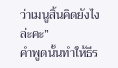ว่าเมนูสิ้นคิดยังไงล่ะคะ”
คำพูดนั้นทำให้ธีร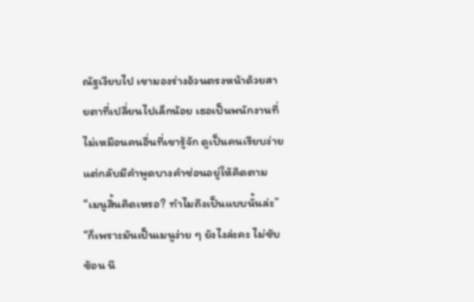ณัฐเงียบไป เขามองร่างอ้วนตรงหน้าด้วยสายตาที่เปลี่ยนไปเล็กน้อย เธอเป็นพนักงานที่ไม่เหมือนคนอื่นที่เขารู้จัก ดูเป็นคนเรียบง่าย แต่กลับมีคำพูดบางคำซ่อนอยู่ให้คิดตาม
“เมนูสิ้นคิดเหรอ? ทำไมถึงเป็นแบบนั้นล่ะ”
“ก็เพราะมันเป็นเมนูง่าย ๆ ยังไงล่ะคะ ไม่ซับซ้อน นึ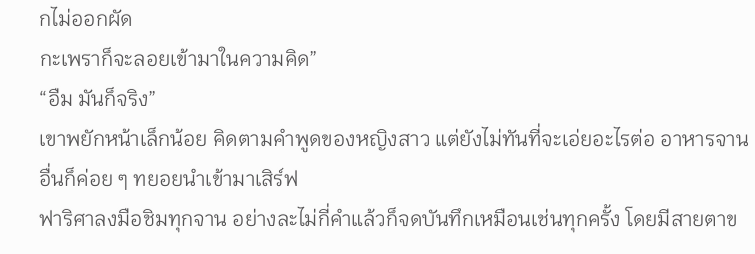กไม่ออกผัด
กะเพราก็จะลอยเข้ามาในความคิด”
“อืม มันก็จริง”
เขาพยักหน้าเล็กน้อย คิดตามคำพูดของหญิงสาว แต่ยังไม่ทันที่จะเอ่ยอะไรต่อ อาหารจานอื่นก็ค่อย ๆ ทยอยนำเข้ามาเสิร์ฟ
ฟาริศาลงมือชิมทุกจาน อย่างละไม่กี่คำแล้วก็จดบันทึกเหมือนเช่นทุกครั้ง โดยมีสายตาข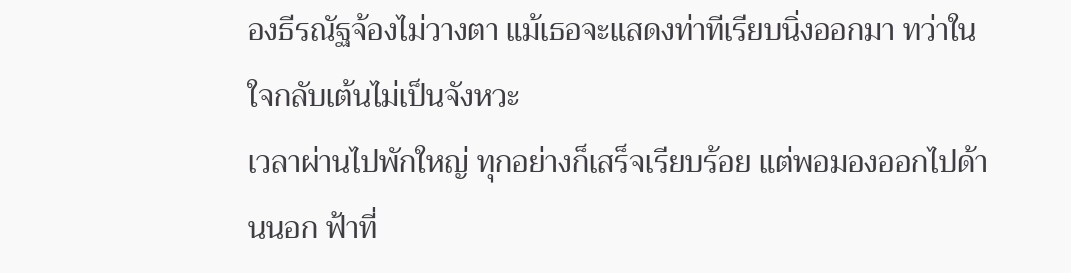องธีรณัฐจ้องไม่วางตา แม้เธอจะแสดงท่าทีเรียบนิ่งออกมา ทว่าในใจกลับเต้นไม่เป็นจังหวะ
เวลาผ่านไปพักใหญ่ ทุกอย่างก็เสร็จเรียบร้อย แต่พอมองออกไปด้านนอก ฟ้าที่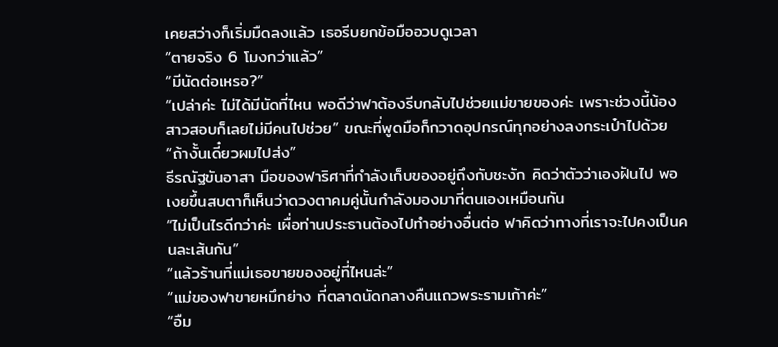เคยสว่างก็เริ่มมืดลงแล้ว เธอรีบยกข้อมืออวบดูเวลา
“ตายจริง 6 โมงกว่าแล้ว”
“มีนัดต่อเหรอ?”
“เปล่าค่ะ ไม่ได้มีนัดที่ไหน พอดีว่าฟาต้องรีบกลับไปช่วยแม่ขายของค่ะ เพราะช่วงนี้น้องสาวสอบก็เลยไม่มีคนไปช่วย” ขณะที่พูดมือก็กวาดอุปกรณ์ทุกอย่างลงกระเป๋าไปด้วย
“ถ้างั้นเดี๋ยวผมไปส่ง”
ธีรณัฐขันอาสา มือของฟาริศาที่กำลังเก็บของอยู่ถึงกับชะงัก คิดว่าตัวว่าเองฝันไป พอเงยขึ้นสบตาก็เห็นว่าดวงตาคมคู่นั้นกำลังมองมาที่ตนเองเหมือนกัน
“ไม่เป็นไรดีกว่าค่ะ เผื่อท่านประธานต้องไปทำอย่างอื่นต่อ ฟาคิดว่าทางที่เราจะไปคงเป็นคนละเส้นกัน”
“แล้วร้านที่แม่เธอขายของอยู่ที่ไหนล่ะ”
“แม่ของฟาขายหมึกย่าง ที่ตลาดนัดกลางคืนแถวพระรามเก้าค่ะ”
“อืม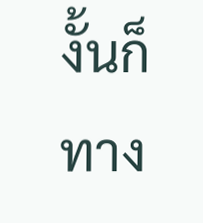งั้นก็ทาง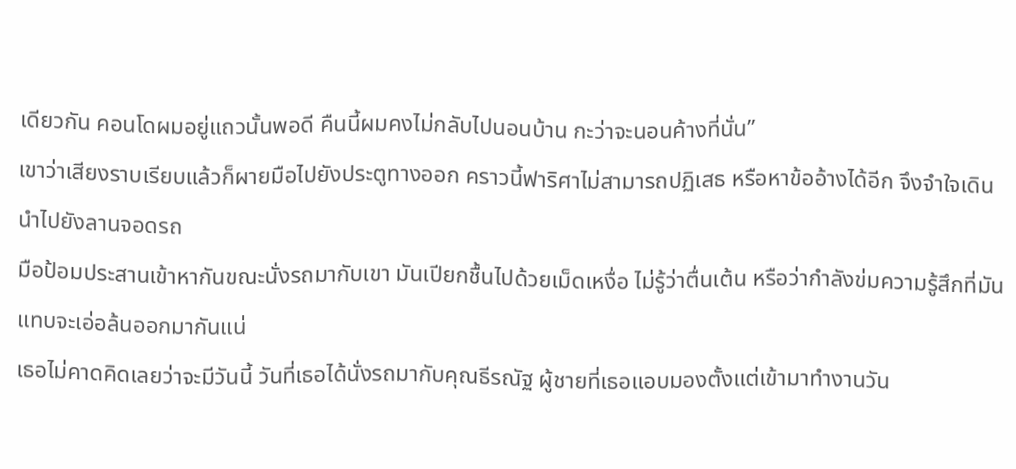เดียวกัน คอนโดผมอยู่แถวนั้นพอดี คืนนี้ผมคงไม่กลับไปนอนบ้าน กะว่าจะนอนค้างที่นั่น”
เขาว่าเสียงราบเรียบแล้วก็ผายมือไปยังประตูทางออก คราวนี้ฟาริศาไม่สามารถปฏิเสธ หรือหาข้ออ้างได้อีก จึงจำใจเดินนำไปยังลานจอดรถ
มือป้อมประสานเข้าหากันขณะนั่งรถมากับเขา มันเปียกชื้นไปด้วยเม็ดเหงื่อ ไม่รู้ว่าตื่นเต้น หรือว่ากำลังข่มความรู้สึกที่มันแทบจะเอ่อล้นออกมากันแน่
เธอไม่คาดคิดเลยว่าจะมีวันนี้ วันที่เธอได้นั่งรถมากับคุณธีรณัฐ ผู้ชายที่เธอแอบมองตั้งแต่เข้ามาทำงานวัน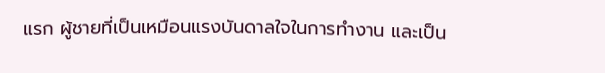แรก ผู้ชายที่เป็นเหมือนแรงบันดาลใจในการทำงาน และเป็น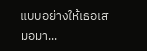แบบอย่างให้เธอเสมอมา...